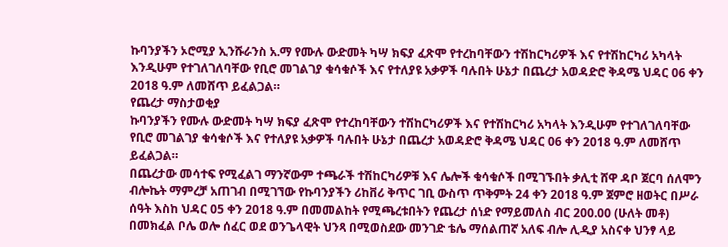ኩባንያችን ኦሮሚያ ኢንሹራንስ አ.ማ የሙሉ ውድመት ካሣ ክፍያ ፈጽሞ የተረከባቸውን ተሽከርካሪዎች እና የተሽከርካሪ አካላት እንዲሁም የተገለገለባቸው የቢሮ መገልገያ ቁሳቁሶች እና የተለያዩ አቃዎች ባሉበት ሁኔታ በጨረታ አወዳድሮ ቅዳሜ ህዳር 06 ቀን 2018 ዓ.ም ለመሸጥ ይፈልጋል።
የጨረታ ማስታወቂያ
ኩባንያችን የሙሉ ውድመት ካሣ ክፍያ ፈጽሞ የተረከባቸውን ተሽከርካሪዎች እና የተሽከርካሪ አካላት እንዲሁም የተገለገለባቸው የቢሮ መገልገያ ቁሳቁሶች እና የተለያዩ አቃዎች ባሉበት ሁኔታ በጨረታ አወዳድሮ ቅዳሜ ህዳር 06 ቀን 2018 ዓ.ም ለመሸጥ ይፈልጋል።
በጨረታው መሳተፍ የሚፈልገ ማንኛውም ተጫራች ተሽከርካሪዎቹ እና ሌሎች ቁሳቁሶች በሚገኙበት ቃሊቲ ሸዋ ዳቦ ጀርባ ሰለሞን ብሎኬት ማምረቻ አጠገብ በሚገኘው የኩባንያችን ሪከቨሪ ቅጥር ገቢ ውስጥ ጥቅምት 24 ቀን 2018 ዓ.ም ጀምሮ ዘወትር በሥራ ሰዓት እስከ ህዳር 05 ቀን 2018 ዓ.ም በመመልከት የሚጫረቱበትን የጨረታ ሰነድ የማይመለስ ብር 200.00 (ሁለት መቶ) በመክፈል ቦሌ ወሎ ሰፈር ወደ ወንጌላዊት ህንጻ በሚወስደው መንገድ ቴሌ ማሰልጠኛ አለፍ ብሎ ሊዲያ አስናቀ ህንፃ ላይ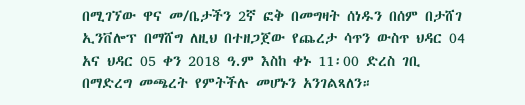በሚገኘው ዋና መ/ቤታችን 2ኛ ፎቅ በመግዛት ሰነዱን በሰም በታሸገ ኢንቨሎፕ በማሸግ ለዚህ በተዘጋጀው የጨረታ ሳጥን ውስጥ ህዳር 04 አና ህዳር 05 ቀን 2018 ዓ.ም እስከ ቀኑ 11፡00 ድረስ ገቢ በማድረግ መጫረት የምትችሉ መሆኑን አንገልጻለን።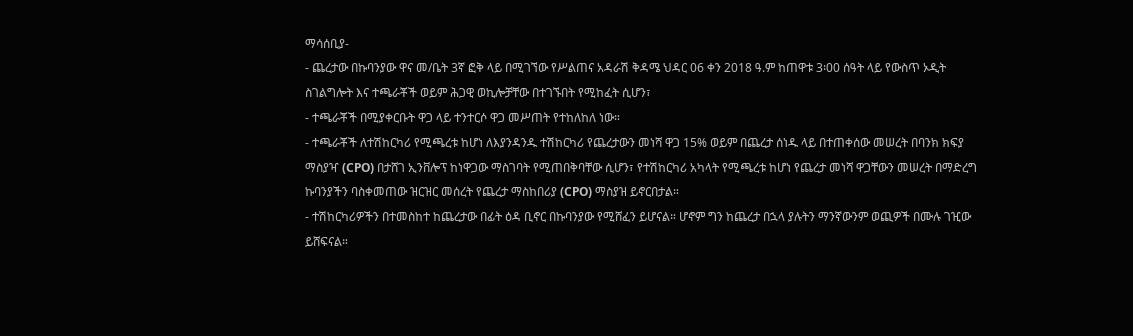ማሳሰቢያ-
- ጨረታው በኩባንያው ዋና መ/ቤት 3ኛ ፎቅ ላይ በሚገኘው የሥልጠና አዳራሽ ቅዳሜ ህዳር 06 ቀን 2018 ዓ.ም ከጠዋቱ 3፡00 ሰዓት ላይ የውስጥ ኦዲት ስገልግሎት እና ተጫራቾች ወይም ሕጋዊ ወኪሎቻቸው በተገኙበት የሚከፈት ሲሆን፣
- ተጫራቾች በሚያቀርቡት ዋጋ ላይ ተንተርሶ ዋጋ መሥጠት የተከለከለ ነው።
- ተጫራቾች ለተሽከርካሪ የሚጫረቱ ከሆነ ለእያንዳንዱ ተሽከርካሪ የጨረታውን መነሻ ዋጋ 15% ወይም በጨረታ ሰነዱ ላይ በተጠቀሰው መሠረት በባንክ ክፍያ ማስያዣ (CPO) በታሸገ ኢንቨሎፕ ከነዋጋው ማስገባት የሚጠበቅባቸው ሲሆን፣ የተሽከርካሪ አካላት የሚጫረቱ ከሆነ የጨረታ መነሻ ዋጋቸውን መሠረት በማድረግ ኩባንያችን ባስቀመጠው ዝርዝር መሰረት የጨረታ ማስከበሪያ (CPO) ማስያዝ ይኖርበታል።
- ተሽከርካሪዎችን በተመስከተ ከጨረታው በፊት ዕዳ ቢኖር በኩባንያው የሚሸፈን ይሆናል። ሆኖም ግን ከጨረታ በኋላ ያሉትን ማንኛውንም ወጪዎች በሙሉ ገዢው ይሸፍናል።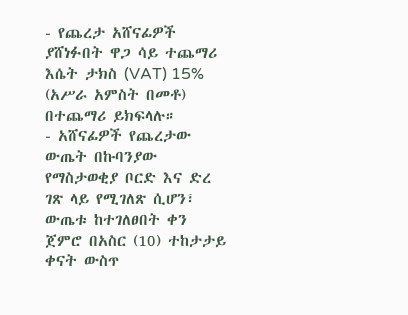- የጨረታ አሸናፊዎች ያሸነፉበት ዋጋ ሳይ ተጨማሪ እሴት ታክስ (VAT) 15% (አሥራ አምስት በመቶ) በተጨማሪ ይክፍላሉ።
- አሸናፊዎች የጨረታው ውጤት በኩባንያው የማስታወቂያ ቦርድ እና ድረ ገጽ ላይ የሚገለጽ ሲሆን፣ ውጤቱ ከተገለፀበት ቀን ጀምሮ በአስር (10) ተከታታይ ቀናት ውስጥ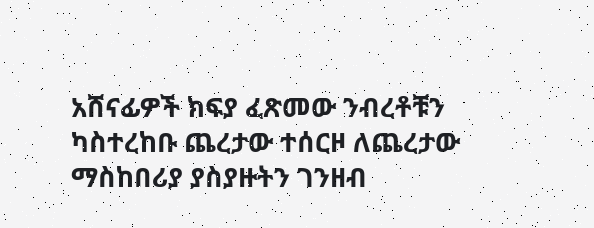አሸናፊዎች ክፍያ ፈጽመው ንብረቶቹን ካስተረከቡ ጨረታው ተሰርዞ ለጨረታው ማስከበሪያ ያስያዙትን ገንዘብ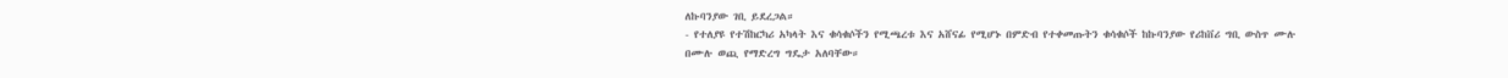ለኩባንያው ገቢ ይደረጋል።
- የተለያዩ የተሽከርካሪ አካላት እና ቁሳቁሶችን የሚጫረቱ እና አሸናፊ የሚሆኑ በምድብ የተቀመጡትን ቁሳቁሶች ከኩባንያው የሪከቨሪ ግቢ ውስጥ ሙሉ በሙሉ ወጪ የማድረግ ግዴታ አለባቸው።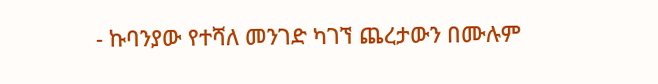- ኩባንያው የተሻለ መንገድ ካገኘ ጨረታውን በሙሉም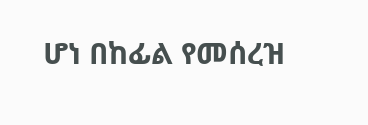ሆነ በከፊል የመሰረዝ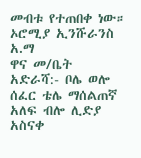መብቱ የተጠበቀ ነው።
ኦሮሚያ ኢንሹራንስ አ.ማ
ዋና መ/ቤት
አድራሻ:- ቦሌ ወሎ ሰፈር ቴሌ ማሰልጠኛ አለፍ ብሎ ሊድያ
አስናቀ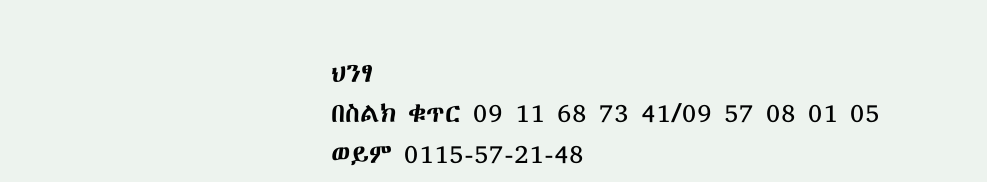ህንፃ
በስልክ ቁጥር 09 11 68 73 41/09 57 08 01 05
ወይም 0115-57-21-48